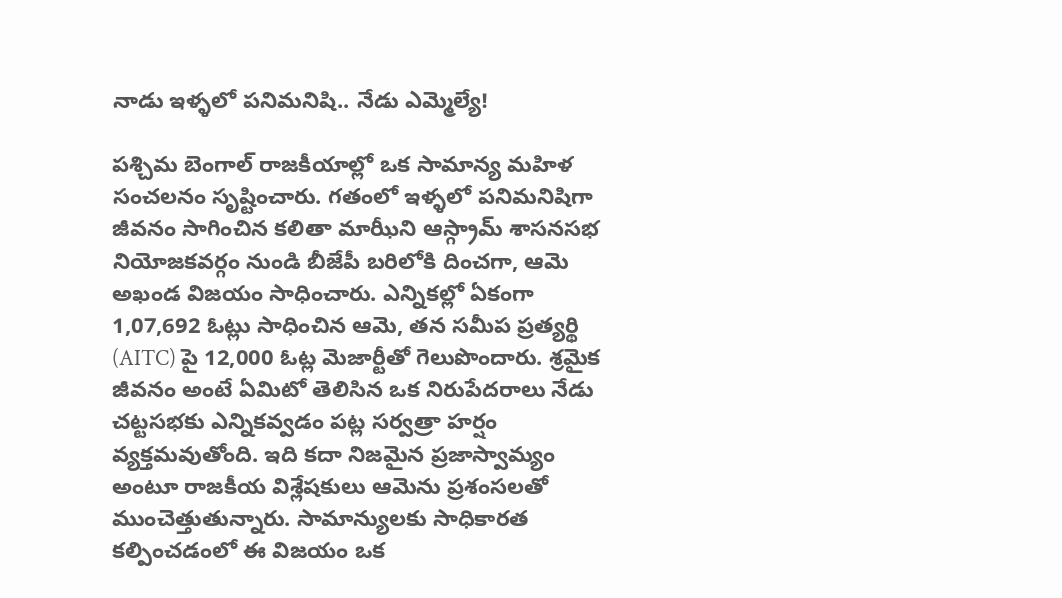నాడు ఇళ్ళలో పనిమనిషి.. నేడు ఎమ్మెల్యే!

పశ్చిమ బెంగాల్ రాజకీయాల్లో ఒక సామాన్య మహిళ సంచలనం సృష్టించారు. గతంలో ఇళ్ళలో పనిమనిషిగా జీవనం సాగించిన కలితా మాఝీని ఆస్గ్రామ్ శాసనసభ నియోజకవర్గం నుండి బీజేపీ బరిలోకి దించగా, ఆమె అఖండ విజయం సాధించారు. ఎన్నికల్లో ఏకంగా 1,07,692 ఓట్లు సాధించిన ఆమె, తన సమీప ప్రత్యర్థి (AITC) పై 12,000 ఓట్ల మెజార్టీతో గెలుపొందారు. శ్రమైక జీవనం అంటే ఏమిటో తెలిసిన ఒక నిరుపేదరాలు నేడు చట్టసభకు ఎన్నికవ్వడం పట్ల సర్వత్రా హర్షం వ్యక్తమవుతోంది. ఇది కదా నిజమైన ప్రజాస్వామ్యం అంటూ రాజకీయ విశ్లేషకులు ఆమెను ప్రశంసలతో ముంచెత్తుతున్నారు. సామాన్యులకు సాధికారత కల్పించడంలో ఈ విజయం ఒక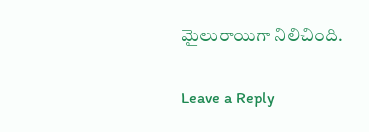మైలురాయిగా నిలిచింది.

Leave a Reply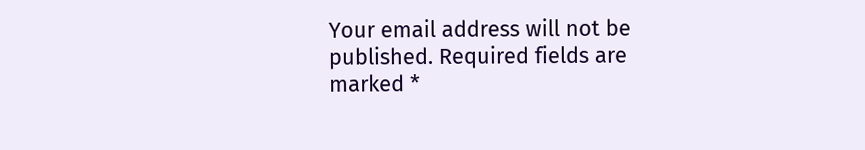Your email address will not be published. Required fields are marked *